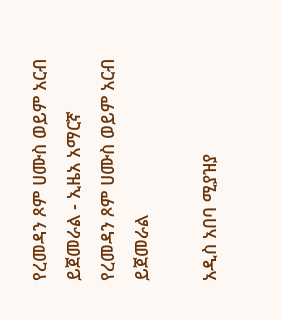የረመዳን ጾም ሀሙስ ወይም አርብ ይጀመራል - ኢዜአ አማርኛ
የረመዳን ጾም ሀሙስ ወይም አርብ ይጀመራል

አዲስ አበባ ሚያዝያ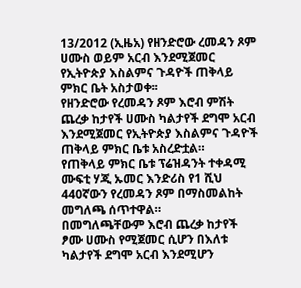13/2012 (ኢዜአ) የዘንድሮው ረመዳን ጾም ሀሙስ ወይም አርብ እንደሚጀመር የኢትዮጵያ እስልምና ጉዳዮች ጠቅላይ ምክር ቤት አስታወቀ፡፡
የዘንድሮው የረመዳን ጾም እሮብ ምሽት ጨረቃ ከታየች ሀሙስ ካልታየች ደግሞ አርብ እንደሚጀመር የኢትዮጵያ እስልምና ጉዳዮች ጠቅላይ ምክር ቤቱ አስረድቷል።
የጠቅላይ ምክር ቤቱ ፕሬዝዳንት ተቀዳሚ ሙፍቲ ሃጂ ኡመር እንድሪስ የ1 ሺህ 440ኛውን የረመዳን ጾም በማስመልከት መግለጫ ሰጥተዋል።
በመግለጫቸውም እሮብ ጨረቃ ከታየች ፆሙ ሀሙስ የሚጀመር ሲሆን በእለቱ ካልታየች ደግሞ አርብ እንደሚሆን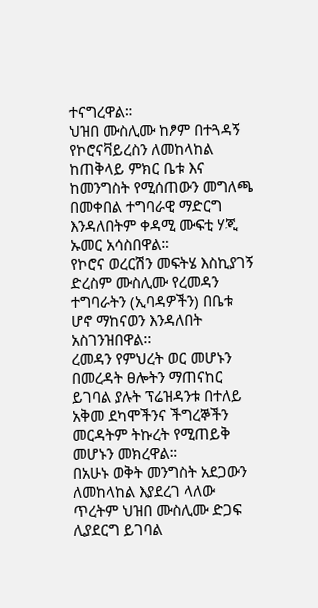ተናግረዋል።
ህዝበ ሙስሊሙ ከፆም በተጓዳኝ የኮሮናቫይረስን ለመከላከል ከጠቅላይ ምክር ቤቱ እና ከመንግስት የሚሰጠውን መግለጫ በመቀበል ተግባራዊ ማድርግ እንዳለበትም ቀዳሚ ሙፍቲ ሃጂ ኡመር አሳስበዋል።
የኮሮና ወረርሽን መፍትሄ እስኪያገኝ ድረስም ሙስሊሙ የረመዳን ተግባራትን (ኢባዳዎችን) በቤቱ ሆኖ ማከናወን እንዳለበት አስገንዝበዋል፡፡
ረመዳን የምህረት ወር መሆኑን በመረዳት ፀሎትን ማጠናከር ይገባል ያሉት ፕሬዝዳንቱ በተለይ አቅመ ደካሞችንና ችግረኞችን መርዳትም ትኩረት የሚጠይቅ መሆኑን መክረዋል።
በአሁኑ ወቅት መንግስት አደጋውን ለመከላከል እያደረገ ላለው ጥረትም ህዝበ ሙስሊሙ ድጋፍ ሊያደርግ ይገባል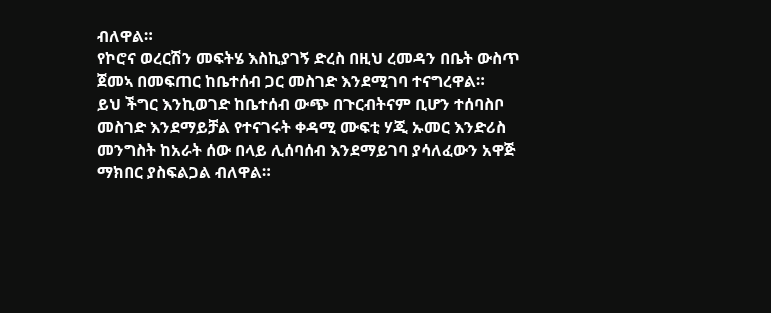ብለዋል።
የኮሮና ወረርሽን መፍትሄ እስኪያገኝ ድረስ በዚህ ረመዳን በቤት ውስጥ ጀመኣ በመፍጠር ከቤተሰብ ጋር መስገድ እንደሚገባ ተናግረዋል።
ይህ ችግር እንኪወገድ ከቤተሰብ ውጭ በጉርብትናም ቢሆን ተሰባስቦ መስገድ እንደማይቻል የተናገሩት ቀዳሚ ሙፍቲ ሃጂ ኡመር እንድሪስ መንግስት ከአራት ሰው በላይ ሊሰባሰብ እንደማይገባ ያሳለፈውን አዋጅ ማክበር ያስፍልጋል ብለዋል።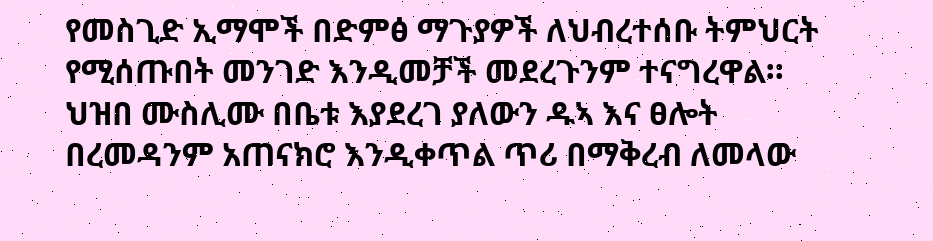የመስጊድ ኢማሞች በድምፅ ማጉያዎች ለህብረተሰቡ ትምህርት የሚሰጡበት መንገድ እንዲመቻች መደረጉንም ተናግረዋል።
ህዝበ ሙስሊሙ በቤቱ እያደረገ ያለውን ዱኣ እና ፀሎት በረመዳንም አጠናክሮ እንዲቀጥል ጥሪ በማቅረብ ለመላው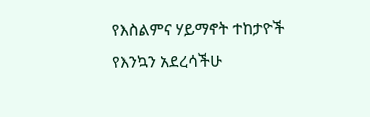የእስልምና ሃይማኖት ተከታዮች የእንኳን አደረሳችሁ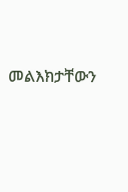መልእክታቸውን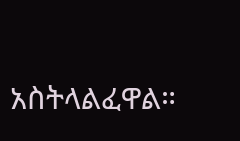አስትላልፈዋል።